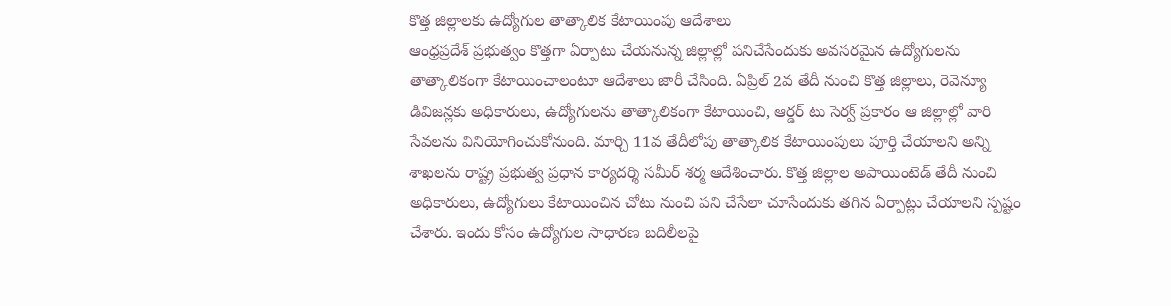కొత్త జిల్లాలకు ఉద్యోగుల తాత్కాలిక కేటాయింపు ఆదేశాలు
ఆంధ్రప్రదేశ్ ప్రభుత్వం కొత్తగా ఏర్పాటు చేయనున్న జిల్లాల్లో పనిచేసేందుకు అవసరమైన ఉద్యోగులను తాత్కాలికంగా కేటాయించాలంటూ ఆదేశాలు జారీ చేసింది. ఏప్రిల్ 2వ తేదీ నుంచి కొత్త జిల్లాలు, రెవెన్యూ డివిజన్లకు అధికారులు, ఉద్యోగులను తాత్కాలికంగా కేటాయించి, ఆర్డర్ టు సెర్వ్ ప్రకారం ఆ జిల్లాల్లో వారి సేవలను వినియోగించుకోనుంది. మార్చి 11వ తేదీలోపు తాత్కాలిక కేటాయింపులు పూర్తి చేయాలని అన్ని శాఖలను రాష్ట్ర ప్రభుత్వ ప్రధాన కార్యదర్శి సమీర్ శర్మ ఆదేశించారు. కొత్త జిల్లాల అపాయింటెడ్ తేదీ నుంచి అధికారులు, ఉద్యోగులు కేటాయించిన చోటు నుంచి పని చేసేలా చూసేందుకు తగిన ఏర్పాట్లు చేయాలని స్పష్టం చేశారు. ఇందు కోసం ఉద్యోగుల సాధారణ బదిలీలపై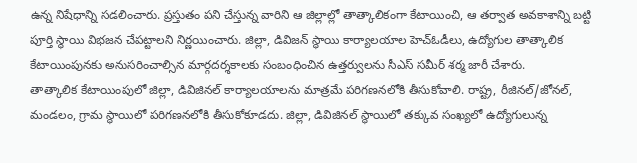ఉన్న నిషేధాన్ని సడలించారు. ప్రస్తుతం పని చేస్తున్న వారిని ఆ జిల్లాల్లో తాత్కాలికంగా కేటాయించి, ఆ తర్వాత అవకాశాన్ని బట్టి పూర్తి స్థాయి విభజన చేపట్టాలని నిర్ణయించారు. జిల్లా, డివిజన్ స్థాయి కార్యాలయాల హెచ్ఓడీలు, ఉద్యోగుల తాత్కాలిక కేటాయింపునకు అనుసరించాల్సిన మార్గదర్శకాలకు సంబంధించిన ఉత్తర్వులను సీఎస్ సమీర్ శర్మ జారీ చేశారు.
తాత్కాలిక కేటాయింపులో జిల్లా, డివిజినల్ కార్యాలయాలను మాత్రమే పరిగణనలోకి తీసుకోవాలి. రాష్ట్ర, రీజినల్/జోనల్, మండలం, గ్రామ స్థాయిలో పరిగణనలోకి తీసుకోకూడదు. జిల్లా, డివిజినల్ స్థాయిలో తక్కువ సంఖ్యలో ఉద్యోగులున్న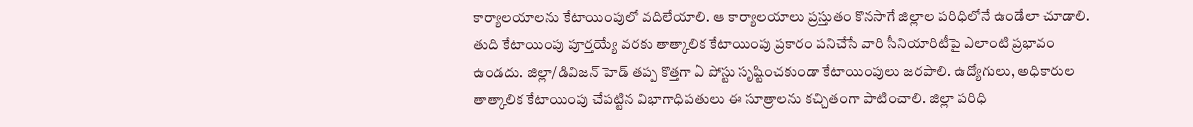కార్యాలయాలను కేటాయింపులో వదిలేయాలి. ఆ కార్యాలయాలు ప్రస్తుతం కొనసాగే జిల్లాల పరిధిలోనే ఉండేలా చూడాలి. తుది కేటాయింపు పూర్తయ్యే వరకు తాత్కాలిక కేటాయింపు ప్రకారం పనిచేసే వారి సీనియారిటీపై ఎలాంటి ప్రభావం ఉండదు. జిల్లా/డివిజన్ హెడ్ తప్ప కొత్తగా ఏ పోస్టు సృష్టించకుండా కేటాయింపులు జరపాలి. ఉద్యోగులు, అధికారుల తాత్కాలిక కేటాయింపు చేపట్టిన విభాగాధిపతులు ఈ సూత్రాలను కచ్చితంగా పాటించాలి. జిల్లా పరిధి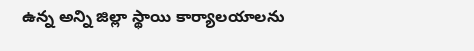ఉన్న అన్ని జిల్లా స్థాయి కార్యాలయాలను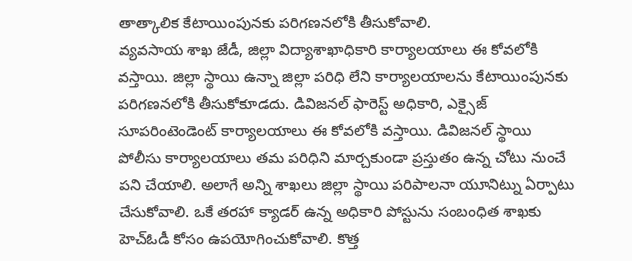తాత్కాలిక కేటాయింపునకు పరిగణనలోకి తీసుకోవాలి.
వ్యవసాయ శాఖ జేడీ, జిల్లా విద్యాశాఖాధికారి కార్యాలయాలు ఈ కోవలోకి వస్తాయి. జిల్లా స్థాయి ఉన్నా జిల్లా పరిధి లేని కార్యాలయాలను కేటాయింపునకు పరిగణనలోకి తీసుకోకూడదు. డివిజనల్ ఫారెస్ట్ అధికారి, ఎక్సైజ్ సూపరింటెండెంట్ కార్యాలయాలు ఈ కోవలోకి వస్తాయి. డివిజనల్ స్థాయి పోలీసు కార్యాలయాలు తమ పరిధిని మార్చకుండా ప్రస్తుతం ఉన్న చోటు నుంచే పని చేయాలి. అలాగే అన్ని శాఖలు జిల్లా స్థాయి పరిపాలనా యూనిట్ను ఏర్పాటు చేసుకోవాలి. ఒకే తరహా క్యాడర్ ఉన్న అధికారి పోస్టును సంబంధిత శాఖకు హెచ్ఓడీ కోసం ఉపయోగించుకోవాలి. కొత్త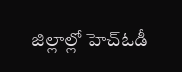జిల్లాల్లో హెచ్ఓడీ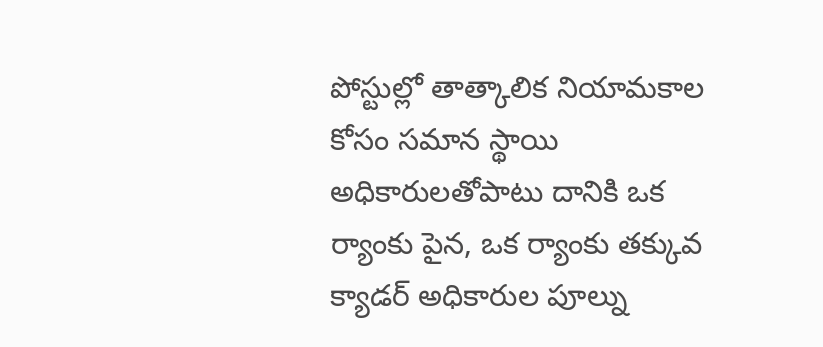పోస్టుల్లో తాత్కాలిక నియామకాల కోసం సమాన స్థాయి అధికారులతోపాటు దానికి ఒక ర్యాంకు పైన, ఒక ర్యాంకు తక్కువ క్యాడర్ అధికారుల పూల్ను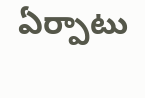ఏర్పాటు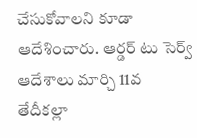చేసుకోవాలని కూడా ఆదేశించారు. ఆర్డర్ టు సెర్వ్ ఆదేశాలు మార్చి 11వ తేదీకల్లా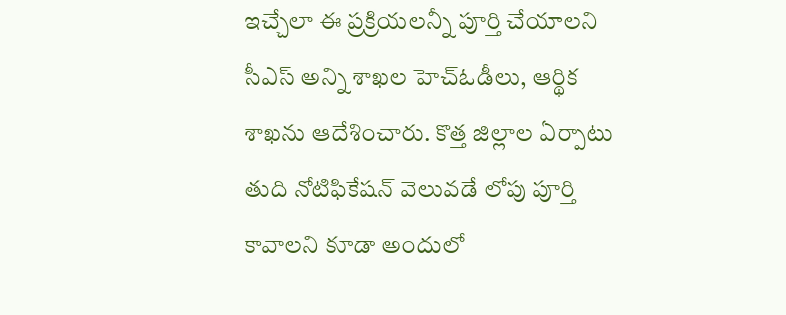ఇచ్చేలా ఈ ప్రక్రియలన్నీ పూర్తి చేయాలని సీఎస్ అన్ని శాఖల హెచ్ఓడీలు, ఆర్థిక శాఖను ఆదేశించారు. కొత్త జిల్లాల ఏర్పాటు తుది నోటిఫికేషన్ వెలువడే లోపు పూర్తి కావాలని కూడా అందులో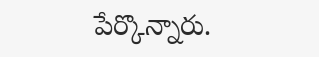పేర్కొన్నారు.